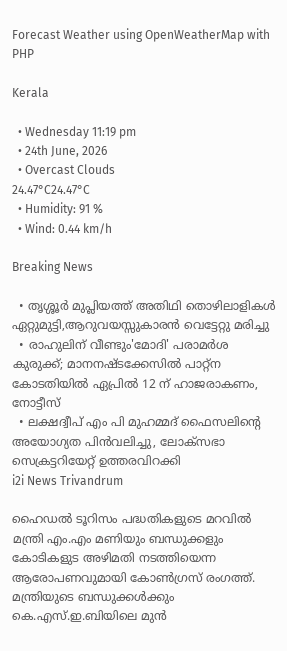Forecast Weather using OpenWeatherMap with PHP

Kerala

  • Wednesday 11:19 pm
  • 24th June, 2026
  • Overcast Clouds
24.47°C24.47°C
  • Humidity: 91 %
  • Wind: 0.44 km/h

Breaking News

  • തൃശ്ശൂർ മുപ്ലിയത്ത് അതിഥി തൊഴിലാളികൾ ഏറ്റുമുട്ടി,ആറുവയസ്സുകാരൻ വെട്ടേറ്റു മരിച്ചു
  • രാഹുലിന് വീണ്ടും'മോദി' പരാമര്‍ശ കുരുക്ക്; മാനനഷ്ടക്കേസിൽ പാറ്റ്ന കോടതിയിൽ ഏപ്രിൽ 12 ന് ഹാജരാകണം, നോട്ടീസ്
  • ലക്ഷദ്വീപ് എം പി മുഹമ്മദ് ഫൈസലിൻ്റെ അയോഗ്യത പിൻവലിച്ചു, ലോക്സഭാ  സെക്രട്ടറിയേറ്റ് ഉത്തരവിറക്കി
i2i News Trivandrum

ഹൈഡല്‍ ടൂറിസം പദ്ധതികളുടെ മറവില്‍ മന്ത്രി എം.എം മണിയും ബന്ധുക്കളും കോടികളുട അഴിമതി നടത്തിയെന്ന ആരോപണവുമായി കോണ്‍ഗ്രസ് രംഗത്ത്. മന്ത്രിയുടെ ബന്ധുക്കള്‍ക്കും കെ.എസ്.ഇ.ബിയിലെ മുന്‍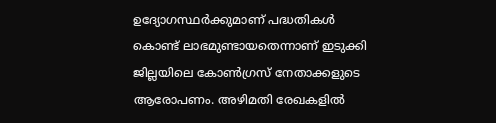ഉദ്യോഗസ്ഥർക്കുമാണ് പദ്ധതികള്‍ കൊണ്ട് ലാഭമുണ്ടായതെന്നാണ് ഇടുക്കി ജില്ലയിലെ കോണ്‍ഗ്രസ് നേതാക്കളുടെ ആരോപണം. അഴിമതി രേഖകളില്‍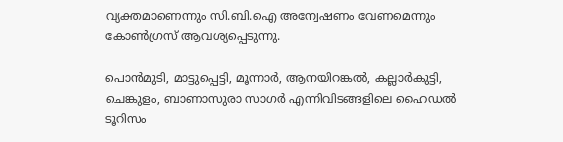വ്യക്തമാണെന്നും സി.ബി.ഐ അന്വേഷണം വേണമെന്നും കോണ്‍ഗ്രസ് ആവശ്യപ്പെടുന്നു.

പൊന്‍മുടി, മാട്ടുപ്പെട്ടി, മൂന്നാർ, ആനയിറങ്കല്‍, കല്ലാർകുട്ടി, ചെങ്കുളം, ബാണാസുരാ സാഗർ എന്നിവിടങ്ങളിലെ ഹൈഡൽ ടൂറിസം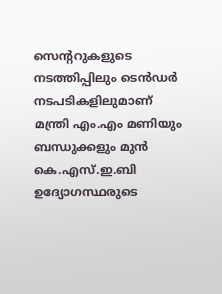സെന്‍ററുകളുടെ നടത്തിപ്പിലും ടെന്‍ഡർ നടപടികളിലുമാണ് മന്ത്രി എം.എം മണിയും ബന്ധുക്കളും മുന്‍ കെ.എസ്.ഇ.ബി ഉദ്യോഗസ്ഥരുടെ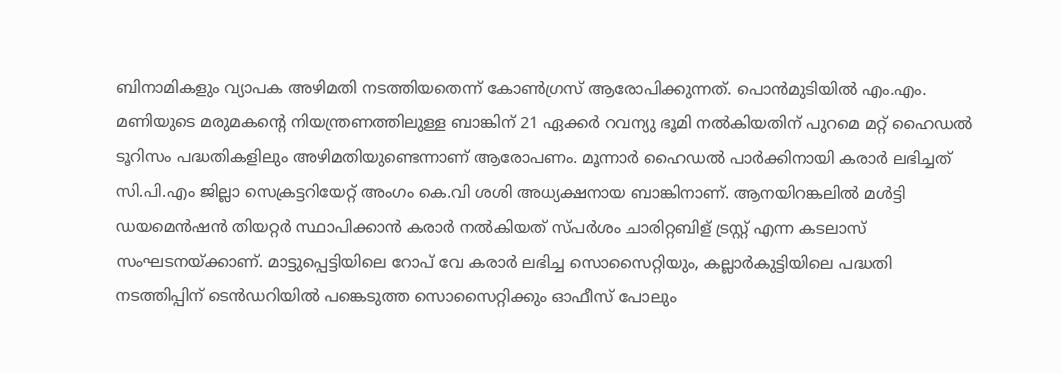ബിനാമികളും വ്യാപക അഴിമതി നടത്തിയതെന്ന് കോണ്‍ഗ്രസ് ആരോപിക്കുന്നത്. പൊന്‍മുടിയിൽ എം.എം. മണിയുടെ മരുമകന്‍റെ നിയന്ത്രണത്തിലുള്ള ബാങ്കിന് 21 ഏക്കർ റവന്യു ഭൂമി നല്‍കിയതിന് പുറമെ മറ്റ് ഹൈഡൽ ടൂറിസം പദ്ധതികളിലും അഴിമതിയുണ്ടെന്നാണ് ആരോപണം. മൂന്നാർ ഹൈഡൽ പാർക്കിനായി കരാർ ലഭിച്ചത് സി.പി.എം ജില്ലാ സെക്രട്ടറിയേറ്റ് അംഗം കെ.വി ശശി അധ്യക്ഷനായ ബാങ്കിനാണ്. ആനയിറങ്കലിൽ മള്‍ട്ടി ഡയമെന്‍ഷന്‍ തിയറ്റർ സ്ഥാപിക്കാന്‍ കരാർ നല്‍കിയത് സ്പർശം ചാരിറ്റബിള് ട്രസ്റ്റ് എന്ന കടലാസ് സംഘടനയ്ക്കാണ്. മാട്ടുപ്പെട്ടിയിലെ റോപ് വേ കരാർ ലഭിച്ച സൊസൈറ്റിയും, കല്ലാർകുട്ടിയിലെ പദ്ധതി നടത്തിപ്പിന് ടെന്‍ഡറിയില്‍ പങ്കെടുത്ത സൊസൈറ്റിക്കും ഓഫീസ് പോലും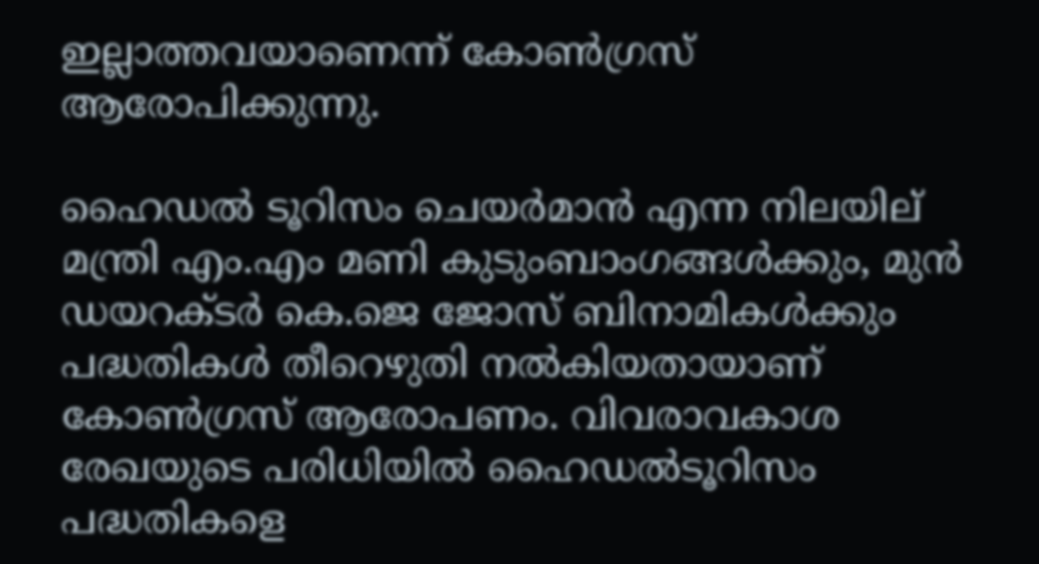ഇല്ലാത്തവയാണെന്ന് കോണ്‍ഗ്രസ് ആരോപിക്കുന്നു.

ഹൈഡല്‍ ടൂറിസം ചെയർമാന്‍ എന്ന നിലയില് മന്ത്രി എം.എം മണി കുടുംബാംഗങ്ങള്‍ക്കും, മുന്‍ ഡയറക്ടർ കെ.ജെ ജോസ് ബിനാമികള്‍ക്കും പദ്ധതികള്‍ തീറെഴുതി നല്‍കിയതായാണ് കോണ്‍ഗ്രസ് ആരോപണം. വിവരാവകാശ രേഖയുടെ പരിധിയില്‍ ഹൈഡല്‍ടൂറിസം പദ്ധതികളെ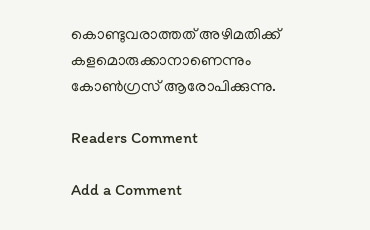കൊണ്ടുവരാത്തത് അഴിമതിക്ക് കളമൊരുക്കാനാണെന്നും കോണ്‍ഗ്രസ് ആരോപിക്കുന്നു.

Readers Comment

Add a Comment